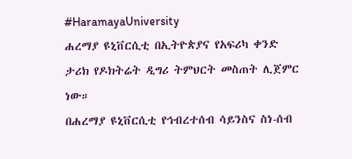#HaramayaUniversity
ሐረማያ ዩኒቨርሲቲ በኢትዮጵያና የአፍሪካ ቀንድ ታሪክ የዶክትሬት ዲግሪ ትምህርት መስጠት ሊጀምር ነው።
በሐረማያ ዩኒቨርሲቲ የኅብረተሰብ ሳይንስና ስነ-ሰብ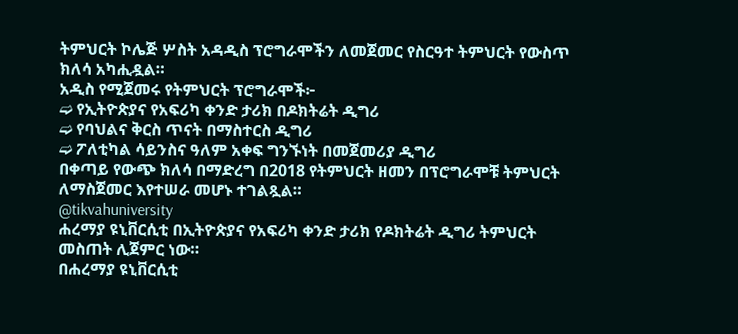ትምህርት ኮሌጅ ሦስት አዳዲስ ፕሮግራሞችን ለመጀመር የስርዓተ ትምህርት የውስጥ ክለሳ አካሒዷል።
አዲስ የሚጀመሩ የትምህርት ፕሮግራሞች፦
➫ የኢትዮጵያና የአፍሪካ ቀንድ ታሪክ በዶክትሬት ዲግሪ
➫ የባህልና ቅርስ ጥናት በማስተርስ ዲግሪ
➫ ፖለቲካል ሳይንስና ዓለም አቀፍ ግንኙነት በመጀመሪያ ዲግሪ
በቀጣይ የውጭ ክለሳ በማድረግ በ2018 የትምህርት ዘመን በፕሮግራሞቹ ትምህርት ለማስጀመር እየተሠራ መሆኑ ተገልጿል።
@tikvahuniversity
ሐረማያ ዩኒቨርሲቲ በኢትዮጵያና የአፍሪካ ቀንድ ታሪክ የዶክትሬት ዲግሪ ትምህርት መስጠት ሊጀምር ነው።
በሐረማያ ዩኒቨርሲቲ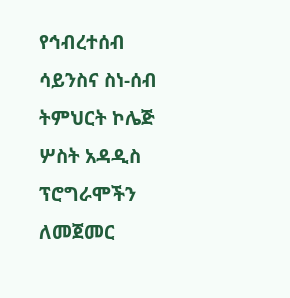የኅብረተሰብ ሳይንስና ስነ-ሰብ ትምህርት ኮሌጅ ሦስት አዳዲስ ፕሮግራሞችን ለመጀመር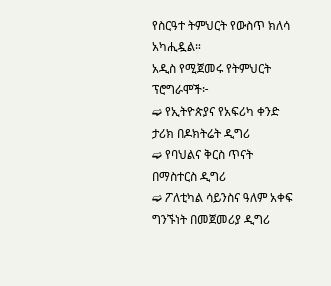የስርዓተ ትምህርት የውስጥ ክለሳ አካሒዷል።
አዲስ የሚጀመሩ የትምህርት ፕሮግራሞች፦
➫ የኢትዮጵያና የአፍሪካ ቀንድ ታሪክ በዶክትሬት ዲግሪ
➫ የባህልና ቅርስ ጥናት በማስተርስ ዲግሪ
➫ ፖለቲካል ሳይንስና ዓለም አቀፍ ግንኙነት በመጀመሪያ ዲግሪ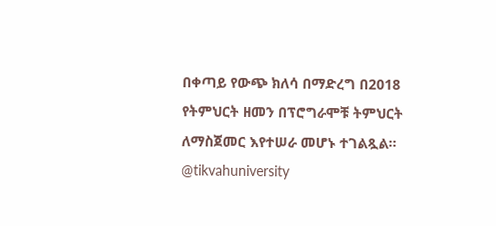በቀጣይ የውጭ ክለሳ በማድረግ በ2018 የትምህርት ዘመን በፕሮግራሞቹ ትምህርት ለማስጀመር እየተሠራ መሆኑ ተገልጿል።
@tikvahuniversity